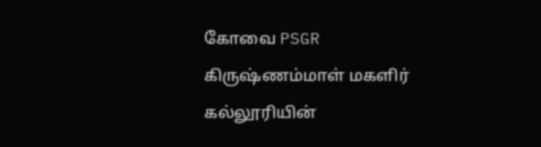கோவை PSGR கிருஷ்ணம்மாள் மகளிர் கல்லூரியின்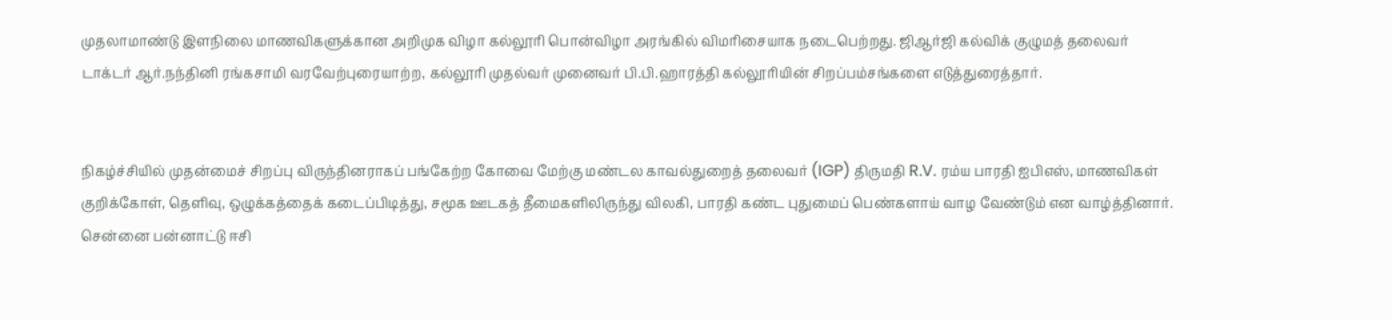முதலாமாண்டு இளநிலை மாணவிகளுக்கான அறிமுக விழா கல்லூரி பொன்விழா அரங்கில் விமரிசையாக நடைபெற்றது. ஜிஆர்ஜி கல்விக் குழுமத் தலைவர் டாக்டர் ஆர்.நந்தினி ரங்கசாமி வரவேற்புரையாற்ற, கல்லூரி முதல்வர் முனைவர் பி.பி.ஹாரத்தி கல்லூரியின் சிறப்பம்சங்களை எடுத்துரைத்தார்.


நிகழ்ச்சியில் முதன்மைச் சிறப்பு விருந்தினராகப் பங்கேற்ற கோவை மேற்கு மண்டல காவல்துறைத் தலைவர் (IGP) திருமதி R.V. ரம்ய பாரதி ஐபிஎஸ், மாணவிகள் குறிக்கோள், தெளிவு, ஒழுக்கத்தைக் கடைப்பிடித்து, சமூக ஊடகத் தீமைகளிலிருந்து விலகி, பாரதி கண்ட புதுமைப் பெண்களாய் வாழ வேண்டும் என வாழ்த்தினார். சென்னை பன்னாட்டு ஈசி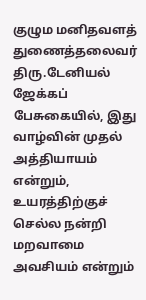குழும மனிதவளத் துணைத்தலைவர் திரு.டேனியல் ஜேக்கப் பேசுகையில், இது வாழ்வின் முதல் அத்தியாயம் என்றும், உயரத்திற்குச் செல்ல நன்றி மறவாமை அவசியம் என்றும்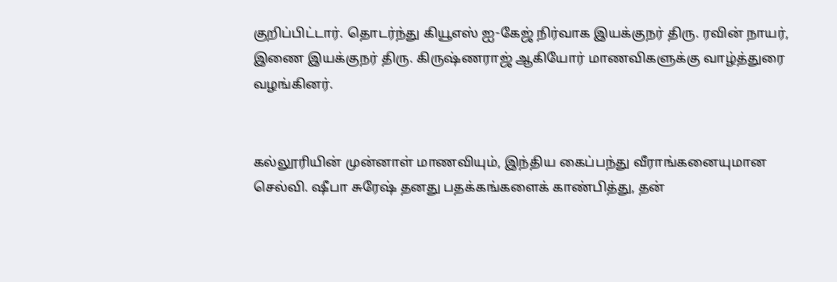குறிப்பிட்டார். தொடர்ந்து கியூஎஸ் ஐ-கேஜ் நிர்வாக இயக்குநர் திரு. ரவின் நாயர், இணை இயக்குநர் திரு. கிருஷ்ணராஜ் ஆகியோர் மாணவிகளுக்கு வாழ்த்துரை வழங்கினர்.


கல்லூரியின் முன்னாள் மாணவியும், இந்திய கைப்பந்து வீராங்கனையுமான செல்வி. ஷீபா சுரேஷ் தனது பதக்கங்களைக் காண்பித்து, தன்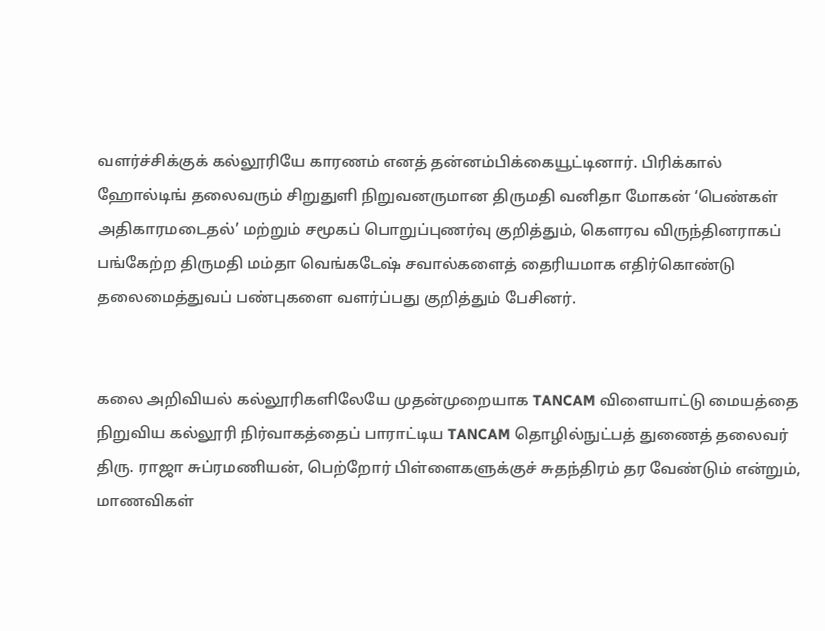வளர்ச்சிக்குக் கல்லூரியே காரணம் எனத் தன்னம்பிக்கையூட்டினார். பிரிக்கால் ஹோல்டிங் தலைவரும் சிறுதுளி நிறுவனருமான திருமதி வனிதா மோகன் ‘பெண்கள் அதிகாரமடைதல்’ மற்றும் சமூகப் பொறுப்புணர்வு குறித்தும், கௌரவ விருந்தினராகப் பங்கேற்ற திருமதி மம்தா வெங்கடேஷ் சவால்களைத் தைரியமாக எதிர்கொண்டு தலைமைத்துவப் பண்புகளை வளர்ப்பது குறித்தும் பேசினர்.


கலை அறிவியல் கல்லூரிகளிலேயே முதன்முறையாக TANCAM விளையாட்டு மையத்தை நிறுவிய கல்லூரி நிர்வாகத்தைப் பாராட்டிய TANCAM தொழில்நுட்பத் துணைத் தலைவர் திரு. ராஜா சுப்ரமணியன், பெற்றோர் பிள்ளைகளுக்குச் சுதந்திரம் தர வேண்டும் என்றும், மாணவிகள்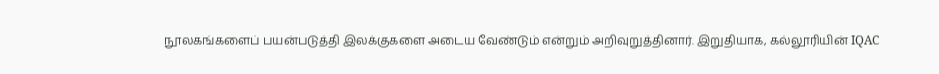நூலகங்களைப் பயன்படுத்தி இலக்குகளை அடைய வேண்டும் என்றும் அறிவுறுத்தினார். இறுதியாக, கல்லூரியின் IQAC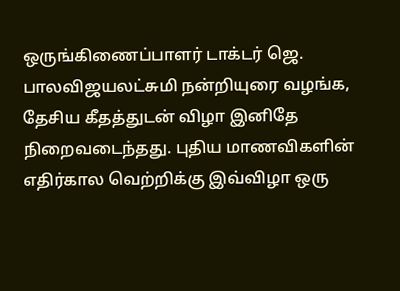ஒருங்கிணைப்பாளர் டாக்டர் ஜெ. பாலவிஜயலட்சுமி நன்றியுரை வழங்க, தேசிய கீதத்துடன் விழா இனிதே நிறைவடைந்தது. புதிய மாணவிகளின் எதிர்கால வெற்றிக்கு இவ்விழா ஒரு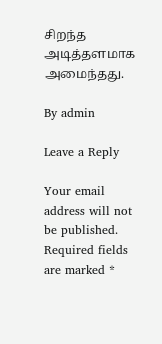சிறந்த அடித்தளமாக அமைந்தது.

By admin

Leave a Reply

Your email address will not be published. Required fields are marked *